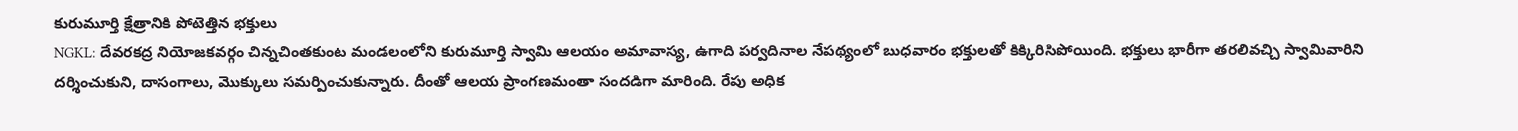కురుమూర్తి క్షేత్రానికి పోటెత్తిన భక్తులు
NGKL: దేవరకద్ర నియోజకవర్గం చిన్నచింతకుంట మండలంలోని కురుమూర్తి స్వామి ఆలయం అమావాస్య, ఉగాది పర్వదినాల నేపథ్యంలో బుధవారం భక్తులతో కిక్కిరిసిపోయింది. భక్తులు భారీగా తరలివచ్చి స్వామివారిని దర్శించుకుని, దాసంగాలు, మొక్కులు సమర్పించుకున్నారు. దీంతో ఆలయ ప్రాంగణమంతా సందడిగా మారింది. రేపు అధిక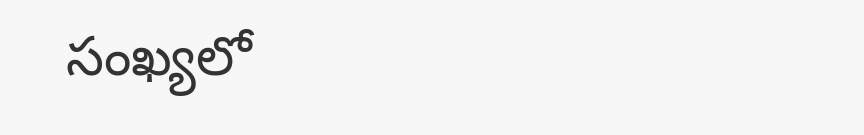సంఖ్యలో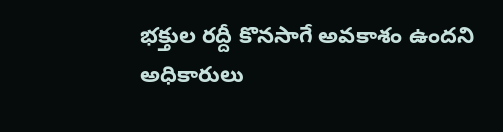భక్తుల రద్దీ కొనసాగే అవకాశం ఉందని అధికారులు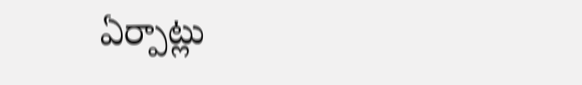ఏర్పాట్లు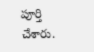పూర్తి చేశారు.